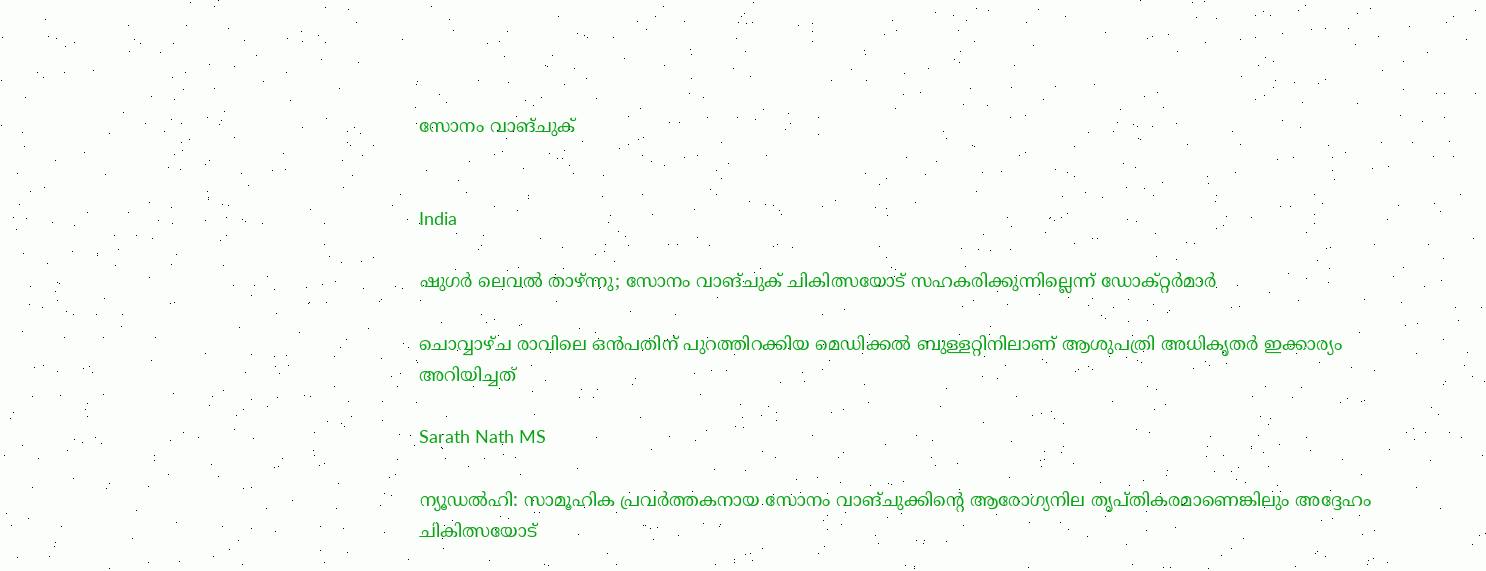സോനം വാങ്ചുക്


India

ഷുഗർ ലെവൽ താഴ്ന്നു; സോനം വാങ്ചുക് ചികിത്സയോട് സഹകരിക്കുന്നില്ലെന്ന് ഡോക്റ്റർമാർ

ചൊവ്വാഴ്ച രാവിലെ ഒൻപതിന് പുറത്തിറക്കിയ മെഡിക്കൽ ബുള്ളറ്റിനിലാണ് ആശുപത്രി അധികൃതർ ഇക്കാര്യം അറിയിച്ചത്

Sarath Nath MS

ന്യൂഡൽഹി: സാമൂഹിക പ്രവർത്തകനായ സോനം വാങ്ചുക്കിന്‍റെ ആരോഗ്യനില തൃപ്തികരമാണെങ്കിലും അദ്ദേഹം ചികിത്സയോട്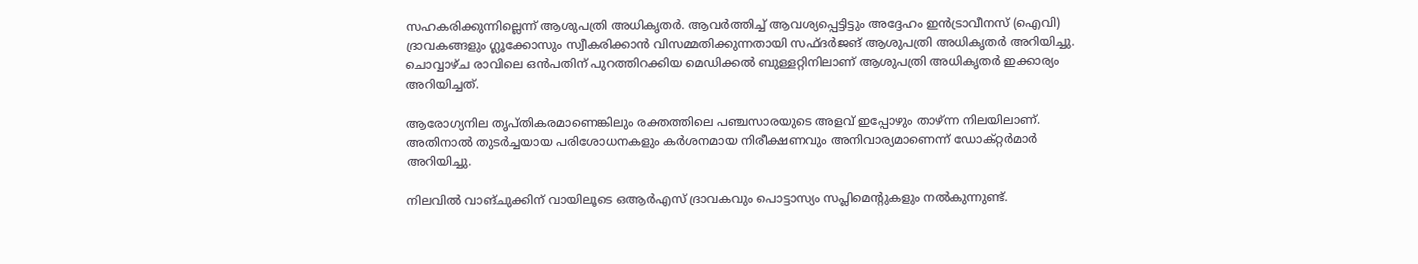സഹകരിക്കുന്നില്ലെന്ന് ആശുപത്രി അധികൃതർ. ആവർത്തിച്ച് ആവശ്യപ്പെട്ടിട്ടും അദ്ദേഹം ഇൻട്രാവീനസ് (ഐവി) ദ്രാവകങ്ങളും ഗ്ലൂക്കോസും സ്വീകരിക്കാൻ വിസമ്മതിക്കുന്നതായി സഫ്ദർജങ് ആശുപത്രി അധികൃതർ അറിയിച്ചു. ചൊവ്വാഴ്ച രാവിലെ ഒൻപതിന് പുറത്തിറക്കിയ മെഡിക്കൽ ബുള്ളറ്റിനിലാണ് ആശുപത്രി അധികൃതർ ഇക്കാര്യം അറിയിച്ചത്.

ആരോഗ്യനില തൃപ്തികരമാണെങ്കിലും രക്തത്തിലെ പഞ്ചസാരയുടെ അളവ് ഇപ്പോഴും താഴ്ന്ന നിലയിലാണ്. അതിനാൽ തുടർച്ചയായ പരിശോധനകളും കർശനമായ നിരീക്ഷണവും അനിവാര്യമാണെന്ന് ഡോക്റ്റർമാർ അറിയിച്ചു.

നിലവിൽ വാങ്ചുക്കിന് വായിലൂടെ ഒആർഎസ് ദ്രാവകവും പൊട്ടാസ്യം സപ്ലിമെന്‍റുകളും നൽകുന്നുണ്ട്.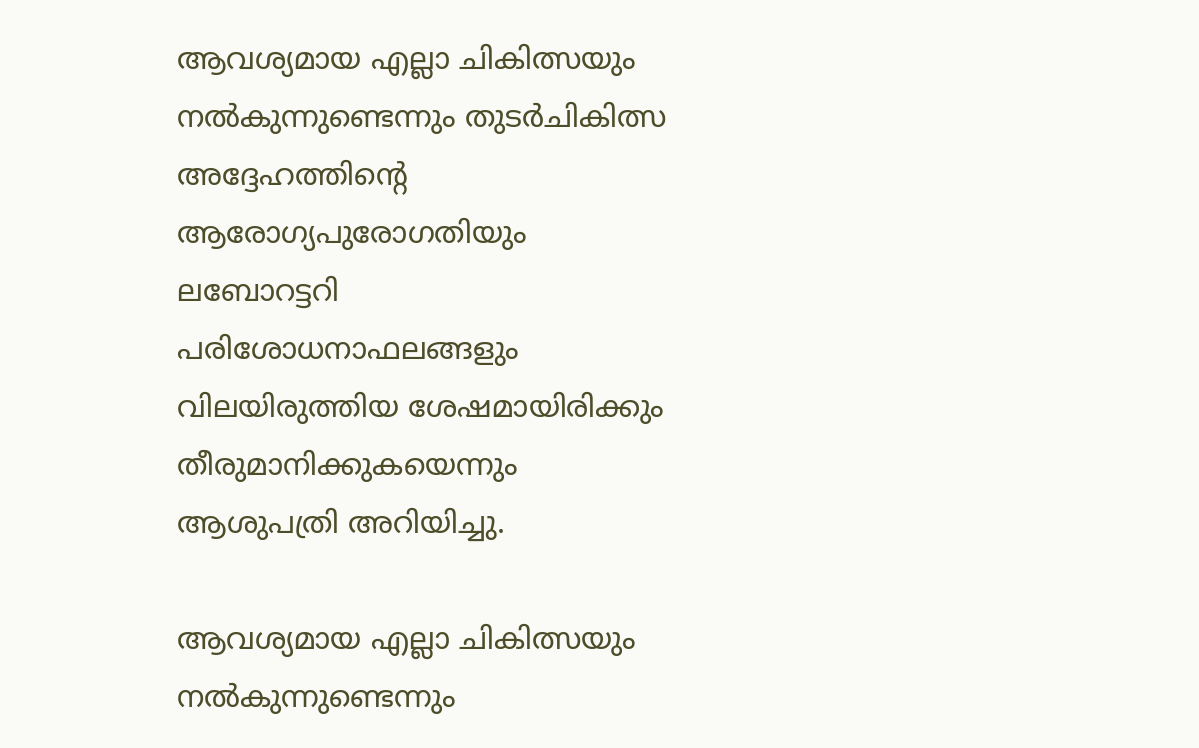ആവശ്യമായ എല്ലാ ചികിത്സയും നൽകുന്നുണ്ടെന്നും തുടർചികിത്സ അദ്ദേഹത്തിന്‍റെ ആരോഗ്യപുരോഗതിയും ലബോറട്ടറി പരിശോധനാഫലങ്ങളും വിലയിരുത്തിയ ശേഷമായിരിക്കും തീരുമാനിക്കുകയെന്നും ആശുപത്രി അറിയിച്ചു.

ആവശ്യമായ എല്ലാ ചികിത്സയും നൽകുന്നുണ്ടെന്നും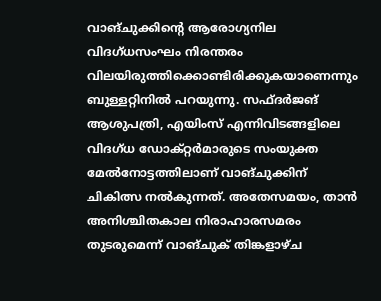വാങ്ചുക്കിന്‍റെ ആരോഗ്യനില വിദഗ്ധസംഘം നിരന്തരം വിലയിരുത്തിക്കൊണ്ടിരിക്കുകയാണെന്നും ബുള്ളറ്റിനിൽ പറയുന്നു. സഫ്ദർജങ് ആശുപത്രി, എയിംസ് എന്നിവിടങ്ങളിലെ വിദഗ്ധ ഡോക്റ്റർമാരുടെ സംയുക്ത മേൽനോട്ടത്തിലാണ് വാങ്ചുക്കിന് ചികിത്സ നൽകുന്നത്. അതേസമയം, താൻ അനിശ്ചിതകാല നിരാഹാരസമരം തുടരുമെന്ന് വാങ്ചുക് തിങ്കളാഴ്ച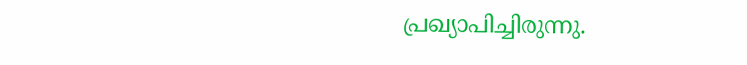പ്രഖ്യാപിച്ചിരുന്നു.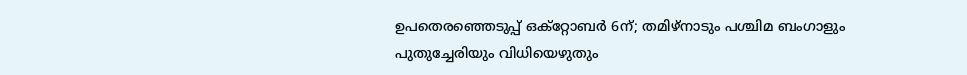ഉപതെരഞ്ഞെടുപ്പ് ഒക്റ്റോബർ 6ന്; തമിഴ്നാടും പശ്ചിമ ബംഗാളും പുതുച്ചേരിയും വിധിയെഴുതും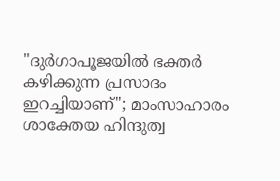"ദുർഗാപൂജയിൽ ഭക്തർ കഴിക്കുന്ന പ്രസാദം ഇറച്ചിയാണ്"; മാംസാഹാരം ശാക്തേയ ഹിന്ദുത്വ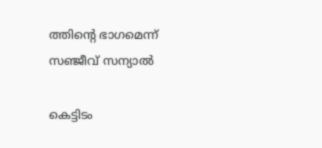ത്തിന്‍റെ ഭാഗമെന്ന് സഞ്ജീവ് സന്യാൽ

കെട്ടിടം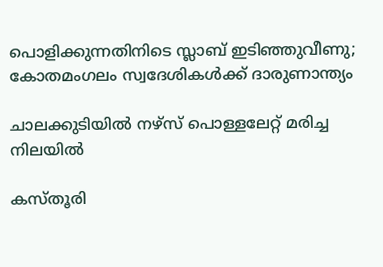പൊളിക്കുന്നതിനിടെ സ്ലാബ് ഇടിഞ്ഞുവീണു; കോതമംഗലം സ്വദേശികൾക്ക് ദാരുണാന്ത്യം

ചാലക്കുടിയിൽ നഴ്സ് പൊള്ളലേറ്റ് മരിച്ച നിലയിൽ

കസ്തൂരി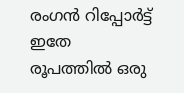രംഗൻ റിപ്പോർട്ട് ഇതേ രൂപത്തിൽ ഒരു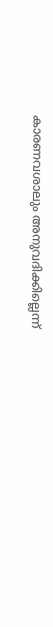കാരണവശാലും അനുവദിക്കില്ലെന്ന്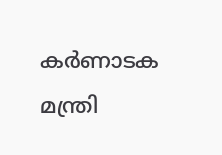കർണാടക മന്ത്രി